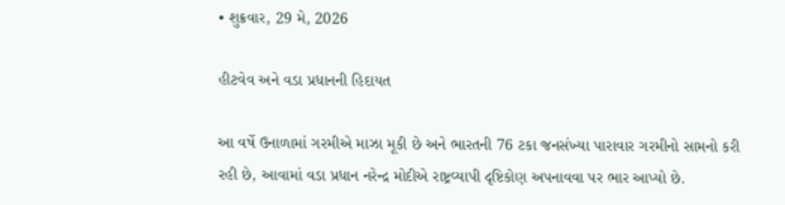• શુક્રવાર, 29 મે, 2026

હીટવેવ અને વડા પ્રધાનની હિદાયત

આ વર્ષે ઉનાળામાં ગરમીએ માઝા મૂકી છે અને ભારતની 76 ટકા જનસંખ્યા પારાવાર ગરમીનો સામનો કરી રહી છે, આવામાં વડા પ્રધાન નરેન્દ્ર મોદીએ રાષ્ટ્રવ્યાપી દૃષ્ટિકોણ અપનાવવા પર ભાર આપ્યો છે.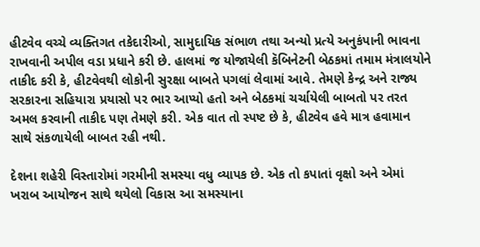હીટવેવ વચ્ચે વ્યક્તિગત તકેદારીઓ, સામુદાયિક સંભાળ તથા અન્યો પ્રત્યે અનુકંપાની ભાવના રાખવાની અપીલ વડા પ્રધાને કરી છે. હાલમાં જ યોજાયેલી કૅબિનેટની બેઠકમાં તમામ મંત્રાલયોને તાકીદ કરી કે, હીટવેવથી લોકોની સુરક્ષા બાબતે પગલાં લેવામાં આવે. તેમણે કેન્દ્ર અને રાજ્ય સરકારના સહિયારા પ્રયાસો પર ભાર આપ્યો હતો અને બેઠકમાં ચર્ચાયેલી બાબતો પર તરત અમલ કરવાની તાકીદ પણ તેમણે કરી. એક વાત તો સ્પષ્ટ છે કે, હીટવેવ હવે માત્ર હવામાન સાથે સંકળાયેલી બાબત રહી નથી.

દેશના શહેરી વિસ્તારોમાં ગરમીની સમસ્યા વધુ વ્યાપક છે. એક તો કપાતાં વૃક્ષો અને એમાં ખરાબ આયોજન સાથે થયેલો વિકાસ આ સમસ્યાના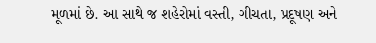મૂળમાં છે. આ સાથે જ શહેરોમાં વસ્તી, ગીચતા, પ્રદૂષણ અને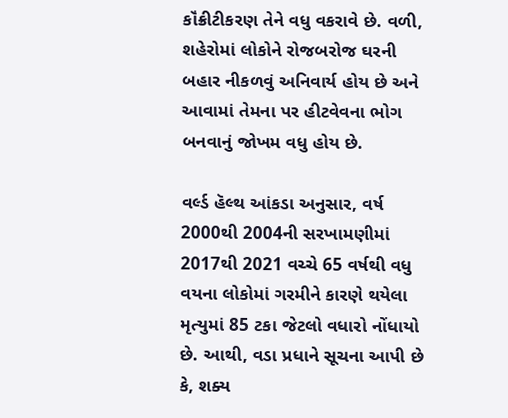કૉંક્રીટીકરણ તેને વધુ વકરાવે છે. વળી, શહેરોમાં લોકોને રોજબરોજ ઘરની બહાર નીકળવું અનિવાર્ય હોય છે અને આવામાં તેમના પર હીટવેવના ભોગ બનવાનું જોખમ વધુ હોય છે.

વર્લ્ડ હૅલ્થ આંકડા અનુસાર, વર્ષ 2000થી 2004ની સરખામણીમાં 2017થી 2021 વચ્ચે 65 વર્ષથી વધુ વયના લોકોમાં ગરમીને કારણે થયેલા મૃત્યુમાં 85 ટકા જેટલો વધારો નોંધાયો છે. આથી, વડા પ્રધાને સૂચના આપી છે કે, શક્ય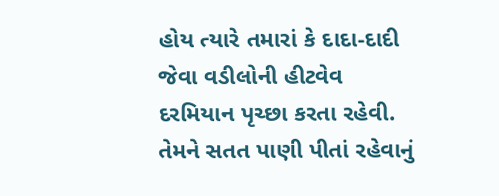હોય ત્યારે તમારાં કે દાદા-દાદી જેવા વડીલોની હીટવેવ દરમિયાન પૃચ્છા કરતા રહેવી. તેમને સતત પાણી પીતાં રહેવાનું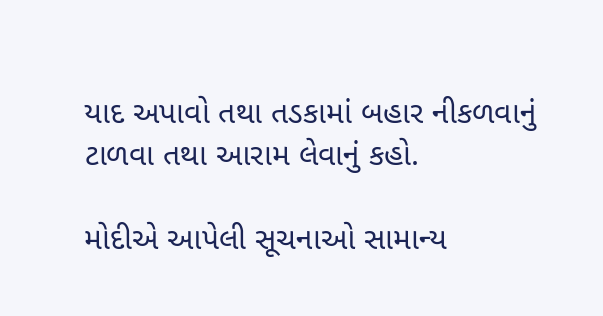યાદ અપાવો તથા તડકામાં બહાર નીકળવાનું ટાળવા તથા આરામ લેવાનું કહો.

મોદીએ આપેલી સૂચનાઓ સામાન્ય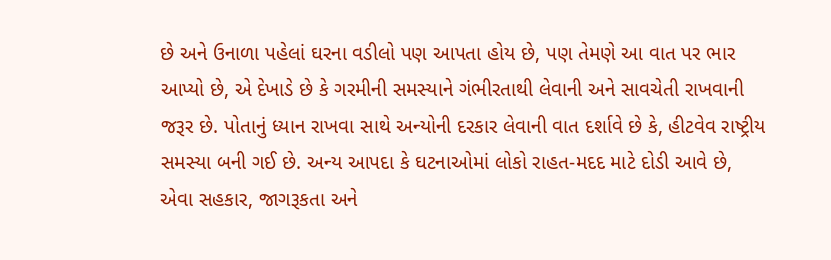છે અને ઉનાળા પહેલાં ઘરના વડીલો પણ આપતા હોય છે, પણ તેમણે આ વાત પર ભાર આપ્યો છે, એ દેખાડે છે કે ગરમીની સમસ્યાને ગંભીરતાથી લેવાની અને સાવચેતી રાખવાની જરૂર છે. પોતાનું ધ્યાન રાખવા સાથે અન્યોની દરકાર લેવાની વાત દર્શાવે છે કે, હીટવેવ રાષ્ટ્રીય સમસ્યા બની ગઈ છે. અન્ય આપદા કે ઘટનાઓમાં લોકો રાહત-મદદ માટે દોડી આવે છે, એવા સહકાર, જાગરૂકતા અને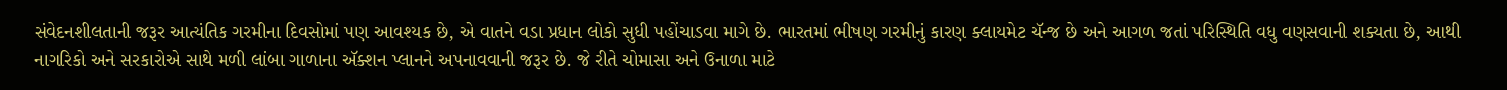સંવેદનશીલતાની જરૂર આત્યંતિક ગરમીના દિવસોમાં પણ આવશ્યક છે, એ વાતને વડા પ્રધાન લોકો સુધી પહોંચાડવા માગે છે. ભારતમાં ભીષણ ગરમીનું કારણ ક્લાયમેટ ચૅન્જ છે અને આગળ જતાં પરિસ્થિતિ વધુ વણસવાની શક્યતા છે, આથી નાગરિકો અને સરકારોએ સાથે મળી લાંબા ગાળાના ઍક્શન પ્લાનને અપનાવવાની જરૂર છે. જે રીતે ચોમાસા અને ઉનાળા માટે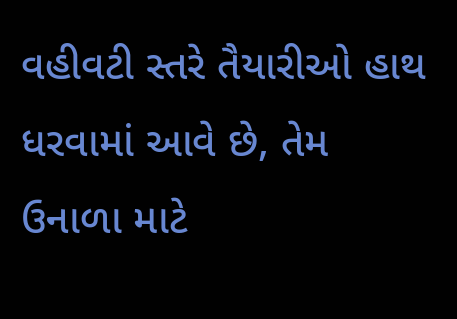વહીવટી સ્તરે તૈયારીઓ હાથ ધરવામાં આવે છે, તેમ ઉનાળા માટે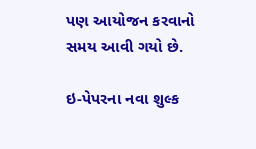પણ આયોજન કરવાનો સમય આવી ગયો છે.

ઇ-પેપરના નવા શુલ્ક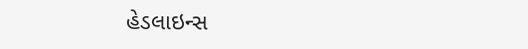હેડલાઇન્સ